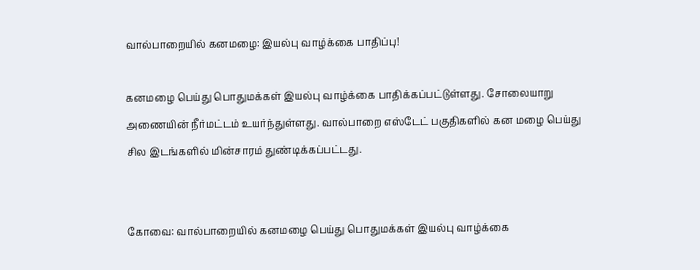வால்பாறையில் கனமழை: இயல்பு வாழ்க்கை பாதிப்பு!

கனமழை பெய்து பொதுமக்கள் இயல்பு வாழ்க்கை பாதிக்கப்பட்டுள்ளது. சோலையாறு அணையின் நீர்மட்டம் உயர்ந்துள்ளது. வால்பாறை எஸ்டேட் பகுதிகளில் கன மழை பெய்து சில இடங்களில் மின்சாரம் துண்டிக்கப்பட்டது.


கோவை: வால்பாறையில் கனமழை பெய்து பொதுமக்கள் இயல்பு வாழ்க்கை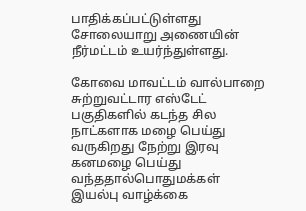பாதிக்கப்பட்டுள்ளது சோலையாறு அணையின் நீர்மட்டம் உயர்ந்துள்ளது.

கோவை மாவட்டம் வால்பாறை சுற்றுவட்டார எஸ்டேட் பகுதிகளில் கடந்த சில நாட்களாக மழை பெய்து வருகிறது நேற்று இரவு கனமழை பெய்து வந்ததால்பொதுமக்கள் இயல்பு வாழ்க்கை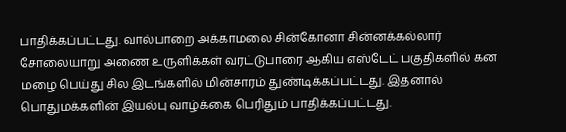பாதிக்கப்பட்டது. வால்பாறை அக்காமலை சின்கோனா சின்னக்கல்லார் சோலையாறு அணை உருளிக்கள் வரட்டுபாரை ஆகிய எஸ்டேட் பகுதிகளில் கன மழை பெய்து சில இடங்களில் மின்சாரம் துண்டிக்கப்பட்டது. இதனால் பொதுமக்களின் இயல்பு வாழ்க்கை பெரிதும் பாதிக்கப்பட்டது.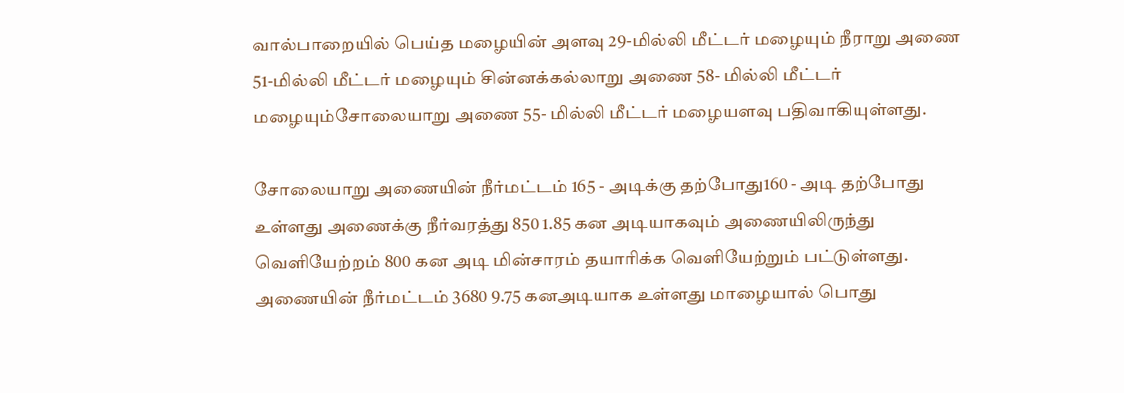வால்பாறையில் பெய்த மழையின் அளவு 29-மில்லி மீட்டர் மழையும் நீராறு அணை 51-மில்லி மீட்டர் மழையும் சின்னக்கல்லாறு அணை 58- மில்லி மீட்டர் மழையும்சோலையாறு அணை 55- மில்லி மீட்டர் மழையளவு பதிவாகியுள்ளது.

சோலையாறு அணையின் நீர்மட்டம் 165 - அடிக்கு தற்போது160 - அடி தற்போது உள்ளது அணைக்கு நீர்வரத்து 850 1.85 கன அடியாகவும் அணையிலிருந்து வெளியேற்றம் 800 கன அடி மின்சாரம் தயாரிக்க வெளியேற்றும் பட்டுள்ளது. அணையின் நீர்மட்டம் 3680 9.75 கனஅடியாக உள்ளது மாழையால் பொது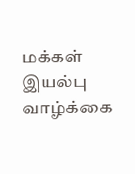மக்கள் இயல்பு வாழ்க்கை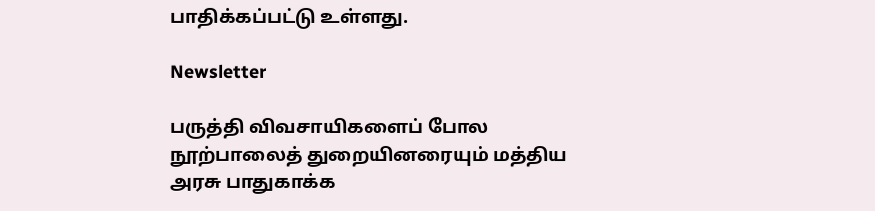பாதிக்கப்பட்டு உள்ளது.

Newsletter

பருத்தி விவசாயிகளைப் போல நூற்பாலைத் துறையினரையும் மத்திய அரசு பாதுகாக்க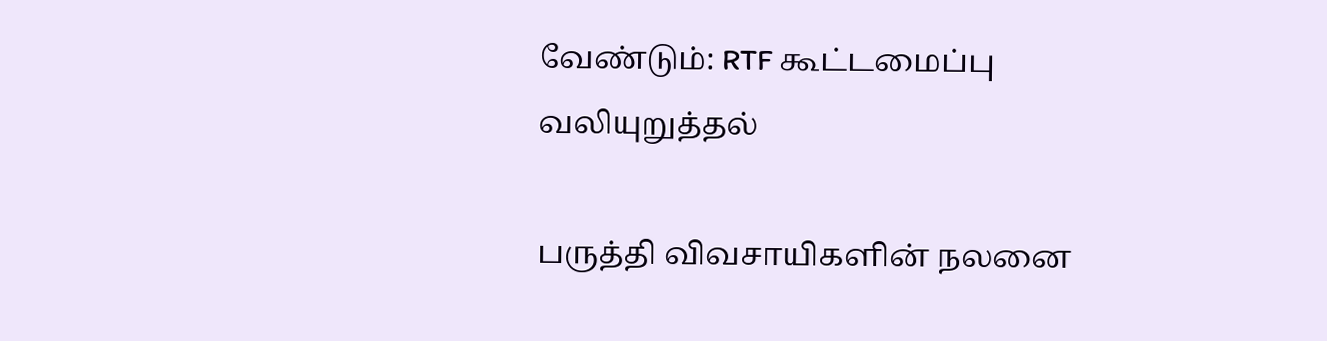வேண்டும்: RTF கூட்டமைப்பு வலியுறுத்தல்

பருத்தி விவசாயிகளின் நலனை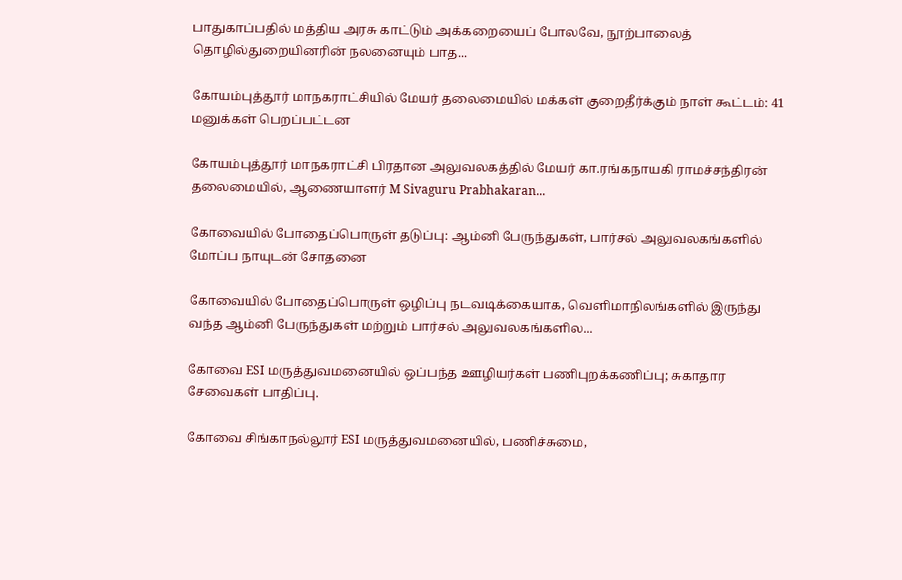பாதுகாப்பதில் மத்திய அரசு காட்டும் அக்கறையைப் போலவே, நூற்பாலைத் தொழில்துறையினரின் நலனையும் பாத...

கோயம்புத்தூர் மாநகராட்சியில் மேயர் தலைமையில் மக்கள் குறைதீர்க்கும் நாள் கூட்டம்: 41 மனுக்கள் பெறப்பட்டன

கோயம்புத்தூர் மாநகராட்சி பிரதான அலுவலகத்தில் மேயர் கா.ரங்கநாயகி ராமச்சந்திரன் தலைமையில், ஆணையாளர் M Sivaguru Prabhakaran...

கோவையில் போதைப்பொருள் தடுப்பு: ஆம்னி பேருந்துகள், பார்சல் அலுவலகங்களில் மோப்ப நாயுடன் சோதனை

கோவையில் போதைப்பொருள் ஒழிப்பு நடவடிக்கையாக, வெளிமாநிலங்களில் இருந்து வந்த ஆம்னி பேருந்துகள் மற்றும் பார்சல் அலுவலகங்களில...

கோவை ESI மருத்துவமனையில் ஒப்பந்த ஊழியர்கள் பணிபுறக்கணிப்பு; சுகாதார சேவைகள் பாதிப்பு.

கோவை சிங்காநல்லூர் ESI மருத்துவமனையில், பணிச்சுமை,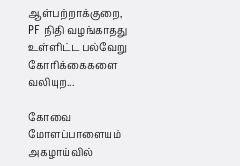ஆள்பற்றாக்குறை, PF நிதி வழங்காதது உள்ளிட்ட பல்வேறு கோரிக்கைகளை வலியுற...

கோவை மோளப்பாளையம் அகழாய்வில்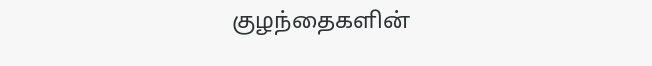குழந்தைகளின்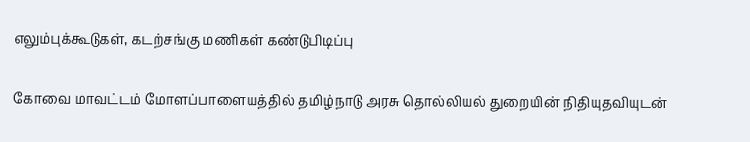எலும்புக்கூடுகள், கடற்சங்கு மணிகள் கண்டுபிடிப்பு

கோவை மாவட்டம் மோளப்பாளையத்தில் தமிழ்நாடு அரசு தொல்லியல் துறையின் நிதியுதவியுடன்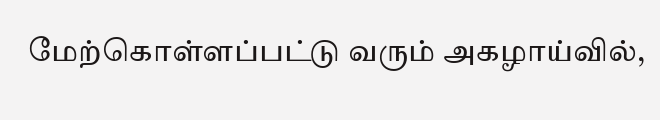மேற்கொள்ளப்பட்டு வரும் அகழாய்வில்,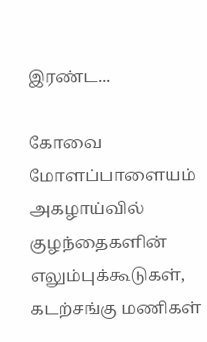இரண்ட...

கோவை மோளப்பாளையம் அகழாய்வில் குழந்தைகளின் எலும்புக்கூடுகள், கடற்சங்கு மணிகள்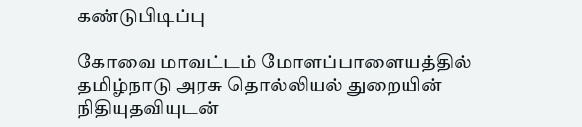கண்டுபிடிப்பு

கோவை மாவட்டம் மோளப்பாளையத்தில் தமிழ்நாடு அரசு தொல்லியல் துறையின் நிதியுதவியுடன்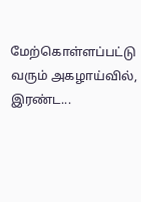மேற்கொள்ளப்பட்டு வரும் அகழாய்வில், இரண்ட...